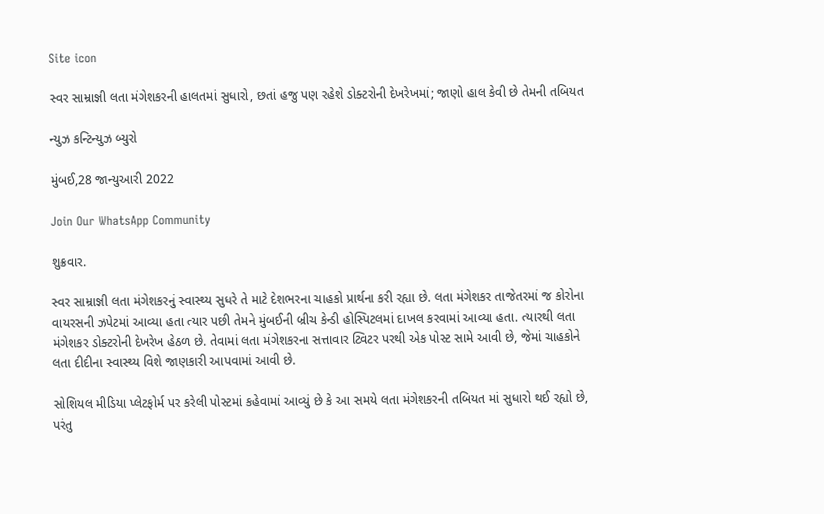Site icon

સ્વર સામ્રાજ્ઞી લતા મંગેશકરની હાલતમાં સુધારો, છતાં હજુ પણ રહેશે ડોક્ટરોની દેખરેખમાં; જાણો હાલ કેવી છે તેમની તબિયત

ન્યુઝ કન્ટિન્યુઝ બ્યુરો

મુંબઈ,28 જાન્યુઆરી 2022

Join Our WhatsApp Community

શુક્રવાર.

સ્વર સામ્રાજ્ઞી લતા મંગેશકરનું સ્વાસ્થ્ય સુધરે તે માટે દેશભરના ચાહકો પ્રાર્થના કરી રહ્યા છે. લતા મંગેશકર તાજેતરમાં જ કોરોના વાયરસની ઝપેટમાં આવ્યા હતા ત્યાર પછી તેમને મુંબઈની બ્રીચ કેન્ડી હોસ્પિટલમાં દાખલ કરવામાં આવ્યા હતા. ત્યારથી લતા મંગેશકર ડોક્ટરોની દેખરેખ હેઠળ છે. તેવામાં લતા મંગેશકરના સત્તાવાર ટ્વિટર પરથી એક પોસ્ટ સામે આવી છે, જેમાં ચાહકોને લતા દીદીના સ્વાસ્થ્ય વિશે જાણકારી આપવામાં આવી છે.

સોશિયલ મીડિયા પ્લેટફોર્મ પર કરેલી પોસ્ટમાં કહેવામાં આવ્યું છે કે આ સમયે લતા મંગેશકરની તબિયત માં સુધારો થઈ રહ્યો છે, પરંતુ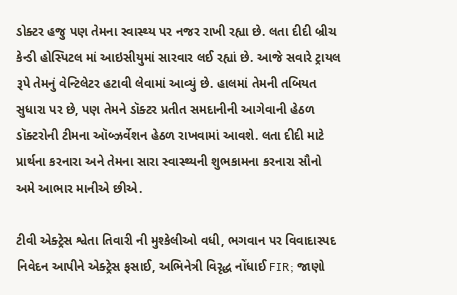ડોક્ટર હજુ પણ તેમના સ્વાસ્થ્ય પર નજર રાખી રહ્યા છે. લતા દીદી બ્રીચ કેન્ડી હોસ્પિટલ માં આઇસીયુમાં સારવાર લઈ રહ્યાં છે. આજે સવારે ટ્રાયલ રૂપે તેમનું વેન્ટિલેટર હટાવી લેવામાં આવ્યું છે. હાલમાં તેમની તબિયત સુધારા પર છે, પણ તેમને ડૉક્ટર પ્રતીત સમદાનીની આગેવાની હેઠળ ડૉક્ટરોની ટીમના ઑબ્ઝર્વેશન હેઠળ રાખવામાં આવશે. લતા દીદી માટે પ્રાર્થના કરનારા અને તેમના સારા સ્વાસ્થ્યની શુભકામના કરનારા સૌનો અમે આભાર માનીએ છીએ.

ટીવી એક્ટ્રેસ શ્વેતા તિવારી ની મુશ્કેલીઓ વધી, ભગવાન પર વિવાદાસ્પદ નિવેદન આપીને એક્ટ્રેસ ફસાઈ, અભિનેત્રી વિરૃદ્ધ નોંધાઈ FIR; જાણો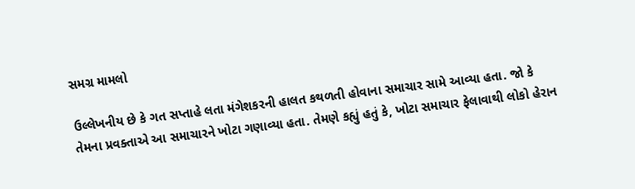સમગ્ર મામલો

ઉલ્લેખનીય છે કે ગત સપ્તાહે લતા મંગેશકરની હાલત કથળતી હોવાના સમાચાર સામે આવ્યા હતા. જો કે તેમના પ્રવક્તાએ આ સમાચારને ખોટા ગણાવ્યા હતા. તેમણે કહ્યું હતું કે, ખોટા સમાચાર ફેલાવાથી લોકો હેરાન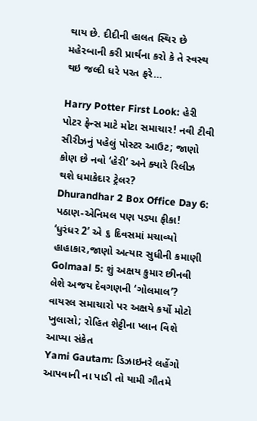થાય છે. દીદીની હાલત સ્થિર છે મહેરબાની કરી પ્રાર્થના કરો કે તે સ્વસ્થ થઇ જલ્દી ધરે પરત ફરે…

Harry Potter First Look: હેરી પોટર ફેન્સ માટે મોટા સમાચાર! નવી ટીવી સીરીઝનું પહેલું પોસ્ટર આઉટ; જાણો કોણ છે નવો ‘હેરી’ અને ક્યારે રિલીઝ થશે ધમાકેદાર ટ્રેલર?
Dhurandhar 2 Box Office Day 6: પઠાણ-એનિમલ પણ પડ્યા ફીકા! ‘ધુરંધર 2’ એ ૬ દિવસમાં મચાવ્યો હાહાકાર,જાણો અત્યાર સુધીની કમાણી
Golmaal 5: શું અક્ષય કુમાર છીનવી લેશે અજય દેવગણની ‘ગોલમાલ’? વાયરલ સમાચારો પર અક્ષયે કર્યો મોટો ખુલાસો; રોહિત શેટ્ટીના પ્લાન વિશે આપ્યા સંકેત
Yami Gautam: ડિઝાઇનરે લહેંગો આપવાની ના પાડી તો યામી ગૌતમે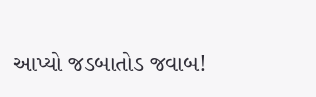આપ્યો જડબાતોડ જવાબ!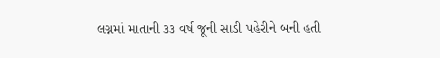લગ્નમાં માતાની ૩૩ વર્ષ જૂની સાડી પહેરીને બની હતી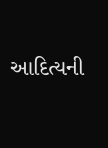આદિત્યની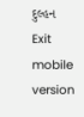દુલ્હન
Exit mobile version